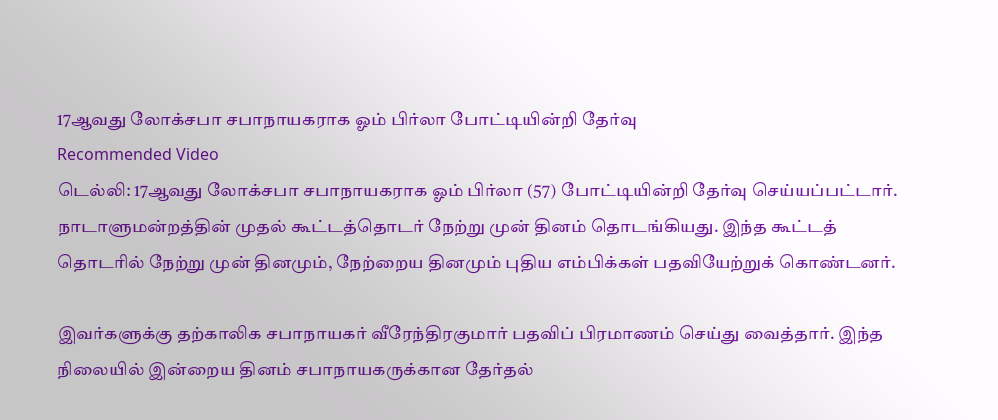17ஆவது லோக்சபா சபாநாயகராக ஓம் பிர்லா போட்டியின்றி தேர்வு
Recommended Video
டெல்லி: 17ஆவது லோக்சபா சபாநாயகராக ஓம் பிர்லா (57) போட்டியின்றி தேர்வு செய்யப்பட்டார்.
நாடாளுமன்றத்தின் முதல் கூட்டத்தொடர் நேற்று முன் தினம் தொடங்கியது. இந்த கூட்டத் தொடரில் நேற்று முன் தினமும், நேற்றைய தினமும் புதிய எம்பிக்கள் பதவியேற்றுக் கொண்டனர்.

இவர்களுக்கு தற்காலிக சபாநாயகர் வீரேந்திரகுமார் பதவிப் பிரமாணம் செய்து வைத்தார். இந்த நிலையில் இன்றைய தினம் சபாநாயகருக்கான தேர்தல்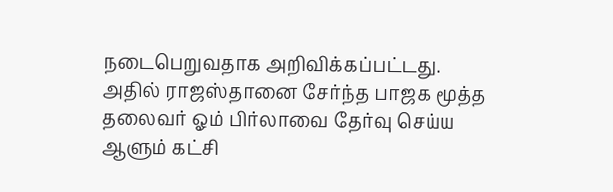நடைபெறுவதாக அறிவிக்கப்பட்டது.
அதில் ராஜஸ்தானை சேர்ந்த பாஜக மூத்த தலைவர் ஓம் பிர்லாவை தேர்வு செய்ய ஆளும் கட்சி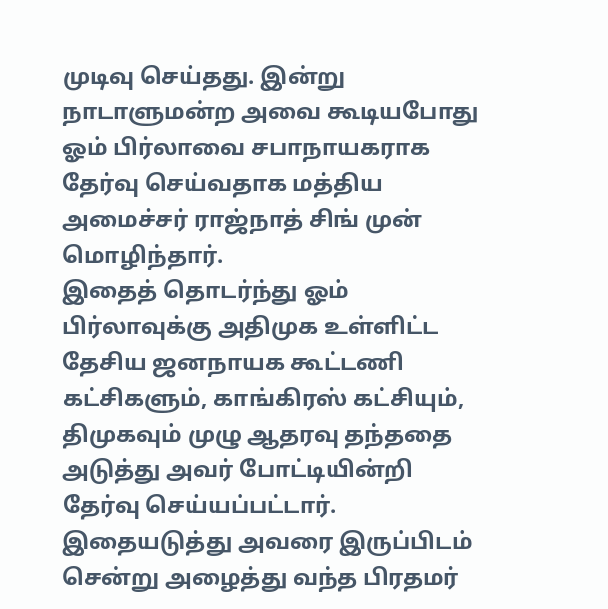முடிவு செய்தது. இன்று நாடாளுமன்ற அவை கூடியபோது ஓம் பிர்லாவை சபாநாயகராக தேர்வு செய்வதாக மத்திய அமைச்சர் ராஜ்நாத் சிங் முன் மொழிந்தார்.
இதைத் தொடர்ந்து ஓம் பிர்லாவுக்கு அதிமுக உள்ளிட்ட தேசிய ஜனநாயக கூட்டணி கட்சிகளும், காங்கிரஸ் கட்சியும், திமுகவும் முழு ஆதரவு தந்ததை அடுத்து அவர் போட்டியின்றி தேர்வு செய்யப்பட்டார்.
இதையடுத்து அவரை இருப்பிடம் சென்று அழைத்து வந்த பிரதமர்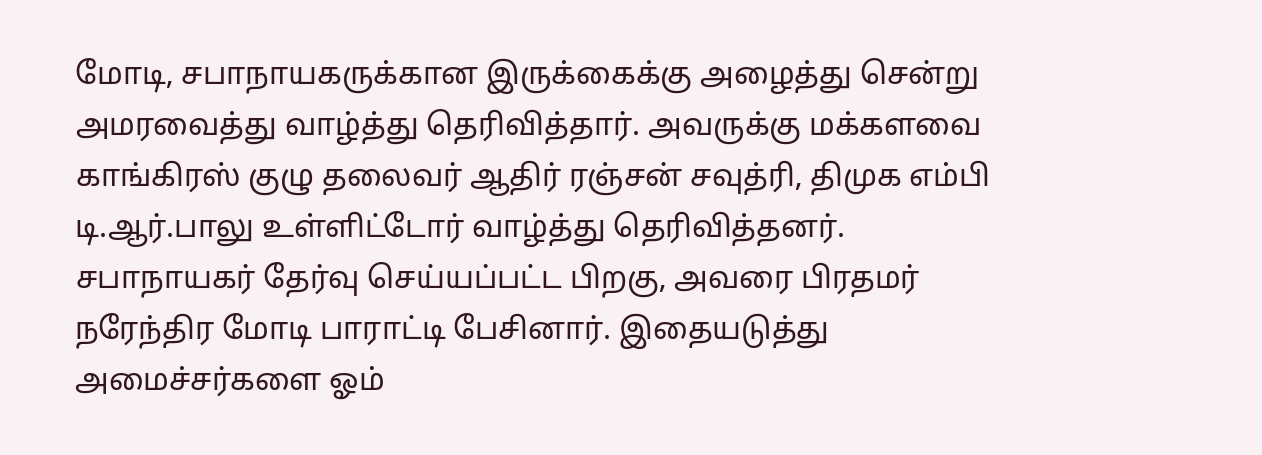மோடி, சபாநாயகருக்கான இருக்கைக்கு அழைத்து சென்று அமரவைத்து வாழ்த்து தெரிவித்தார். அவருக்கு மக்களவை காங்கிரஸ் குழு தலைவர் ஆதிர் ரஞ்சன் சவுத்ரி, திமுக எம்பி டி.ஆர்.பாலு உள்ளிட்டோர் வாழ்த்து தெரிவித்தனர்.
சபாநாயகர் தேர்வு செய்யப்பட்ட பிறகு, அவரை பிரதமர் நரேந்திர மோடி பாராட்டி பேசினார். இதையடுத்து அமைச்சர்களை ஓம்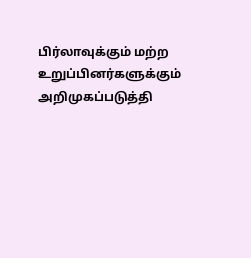பிர்லாவுக்கும் மற்ற உறுப்பினர்களுக்கும் அறிமுகப்படுத்தி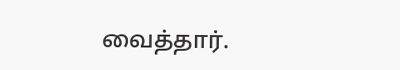வைத்தார்.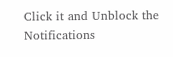Click it and Unblock the Notifications